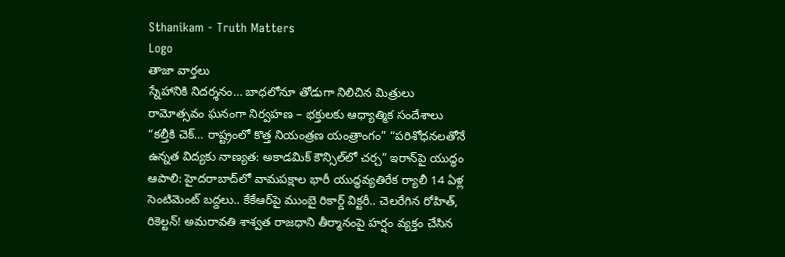Sthanikam - Truth Matters
Logo
తాజా వార్తలు
స్నేహానికి నిదర్శనం… బాధలోనూ తోడుగా నిలిచిన మిత్రులు రామోత్సవం ఘనంగా నిర్వహణ – భక్తులకు ఆధ్యాత్మిక సందేశాలు “కల్తీకి చెక్… రాష్ట్రంలో కొత్త నియంత్రణ యంత్రాంగం” “పరిశోధనలతోనే ఉన్నత విద్యకు నాణ్యత: అకాడమిక్ కౌన్సిల్‌లో చర్చ” ఇరాన్‌పై యుద్ధం ఆపాలి: హైదరాబాద్‌లో వామపక్షాల భారీ యుద్ధవ్యతిరేక ర్యాలీ 14 ఏళ్ల సెంటిమెంట్‌ బద్దలు.. కేకేఆర్‌పై ముంబై రికార్డ్ విక్టరీ.. చెలరేగిన రోహిత్, రికెల్టన్! అమరావతి శాశ్వత రాజధాని తీర్మానంపై హర్షం వ్యక్తం చేసిన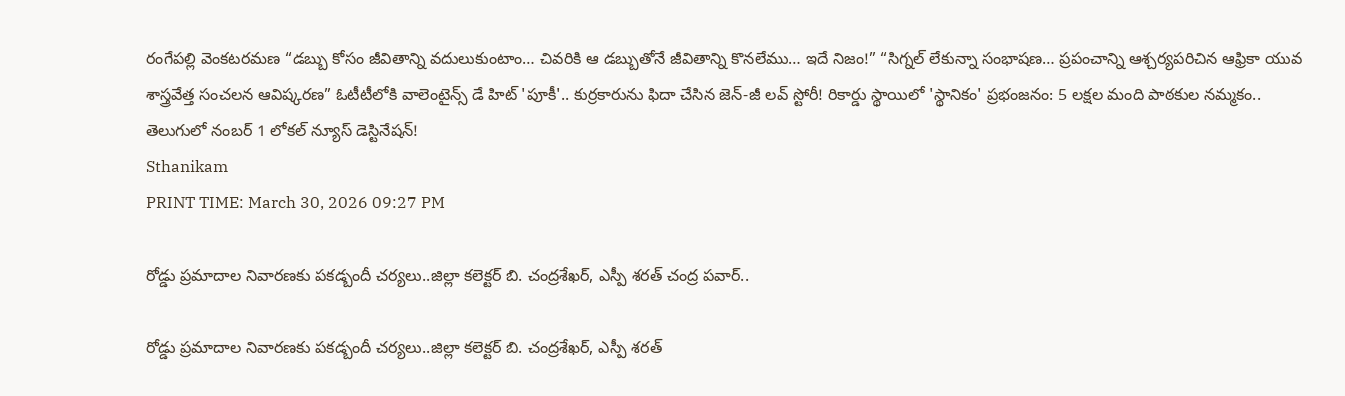రంగేపల్లి వెంకటరమణ “డబ్బు కోసం జీవితాన్ని వదులుకుంటాం… చివరికి ఆ డబ్బుతోనే జీవితాన్ని కొనలేము… ఇదే నిజం!” “సిగ్నల్ లేకున్నా సంభాషణ… ప్రపంచాన్ని ఆశ్చర్యపరిచిన ఆఫ్రికా యువ శాస్త్రవేత్త సంచలన ఆవిష్కరణ” ఓటీటీలోకి వాలెంటైన్స్ డే హిట్ 'పూకీ'.. కుర్రకారును ఫిదా చేసిన జెన్-జీ లవ్ స్టోరీ! రికార్డు స్థాయిలో 'స్థానికం' ప్రభంజనం: 5 లక్షల మంది పాఠకుల నమ్మకం.. తెలుగులో నంబర్ 1 లోకల్ న్యూస్ డెస్టినేషన్!
Sthanikam
PRINT TIME: March 30, 2026 09:27 PM

రోడ్డు ప్రమాదాల నివారణకు పకడ్బందీ చర్యలు..జిల్లా కలెక్టర్ బి. చంద్రశేఖర్, ఎస్పీ శరత్ చంద్ర పవార్..

రోడ్డు ప్రమాదాల నివారణకు పకడ్బందీ చర్యలు..జిల్లా కలెక్టర్ బి. చంద్రశేఖర్, ఎస్పీ శరత్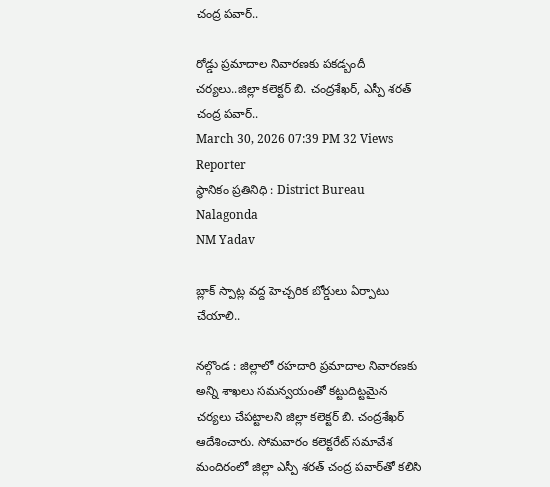చంద్ర పవార్..

రోడ్డు ప్రమాదాల నివారణకు పకడ్బందీ చర్యలు..జిల్లా కలెక్టర్ బి. చంద్రశేఖర్, ఎస్పీ శరత్ చంద్ర పవార్..
March 30, 2026 07:39 PM 32 Views
Reporter
స్థానికం ప్రతినిధి : District Bureau Nalagonda
NM Yadav

బ్లాక్‌ స్పాట్ల వద్ద హెచ్చరిక బోర్డులు ఏర్పాటు చేయాలి..

నల్గొండ : జిల్లాలో రహదారి ప్రమాదాల నివారణకు అన్ని శాఖలు సమన్వయంతో కట్టుదిట్టమైన చర్యలు చేపట్టాలని జిల్లా కలెక్టర్ బి. చంద్రశేఖర్ ఆదేశించారు. సోమవారం కలెక్టరేట్ సమావేశ మందిరంలో జిల్లా ఎస్పీ శరత్ చంద్ర పవార్‌తో కలిసి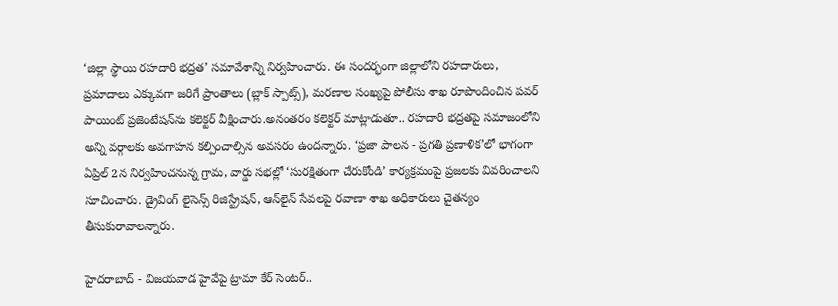‘జిల్లా స్థాయి రహదారి భద్రత’ సమావేశాన్ని నిర్వహించారు. ఈ సందర్భంగా జిల్లాలోని రహదారులు, ప్రమాదాలు ఎక్కువగా జరిగే ప్రాంతాలు (బ్లాక్ స్పాట్స్), మరణాల సంఖ్యపై పోలీసు శాఖ రూపొందించిన పవర్ పాయింట్ ప్రజెంటేషన్‌ను కలెక్టర్ వీక్షించారు.అనంతరం కలెక్టర్ మాట్లాడుతూ.. రహదారి భద్రతపై సమాజంలోని అన్ని వర్గాలకు అవగాహన కల్పించాల్సిన అవసరం ఉందన్నారు. ‘ప్రజా పాలన - ప్రగతి ప్రణాళిక’లో భాగంగా ఏప్రిల్ 2న నిర్వహించనున్న గ్రామ, వార్డు సభల్లో ‘సురక్షితంగా చేరుకోండి’ కార్యక్రమంపై ప్రజలకు వివరించాలని సూచించారు. డ్రైవింగ్ లైసెన్స్ రిజిస్ట్రేషన్, ఆన్‌లైన్ సేవలపై రవాణా శాఖ అధికారులు చైతన్యం తీసుకురావాలన్నారు.

హైదరాబాద్ - విజయవాడ హైవేపై ట్రామా కేర్ సెంటర్..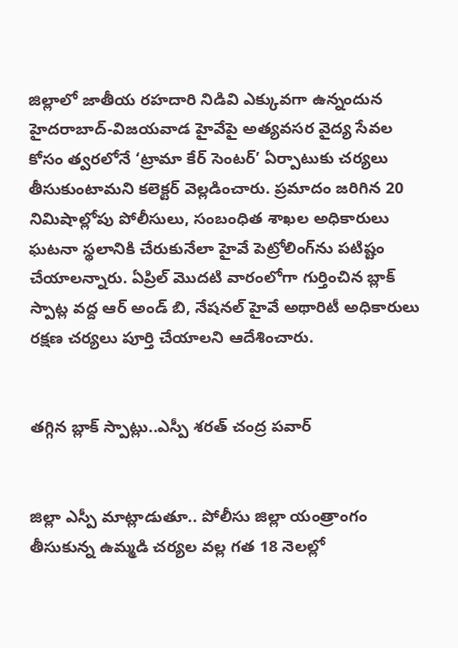జిల్లాలో జాతీయ రహదారి నిడివి ఎక్కువగా ఉన్నందున హైదరాబాద్-విజయవాడ హైవేపై అత్యవసర వైద్య సేవల కోసం త్వరలోనే ‘ట్రామా కేర్ సెంటర్’ ఏర్పాటుకు చర్యలు తీసుకుంటామని కలెక్టర్ వెల్లడించారు. ప్రమాదం జరిగిన 20 నిమిషాల్లోపు పోలీసులు, సంబంధిత శాఖల అధికారులు ఘటనా స్థలానికి చేరుకునేలా హైవే పెట్రోలింగ్‌ను పటిష్టం చేయాలన్నారు. ఏప్రిల్ మొదటి వారంలోగా గుర్తించిన బ్లాక్ స్పాట్ల వద్ద ఆర్ అండ్ బి, నేషనల్ హైవే అథారిటీ అధికారులు రక్షణ చర్యలు పూర్తి చేయాలని ఆదేశించారు.


తగ్గిన బ్లాక్ స్పాట్లు..ఎస్పీ శరత్ చంద్ర పవార్


జిల్లా ఎస్పీ మాట్లాడుతూ.. పోలీసు జిల్లా యంత్రాంగం తీసుకున్న ఉమ్మడి చర్యల వల్ల గత 18 నెలల్లో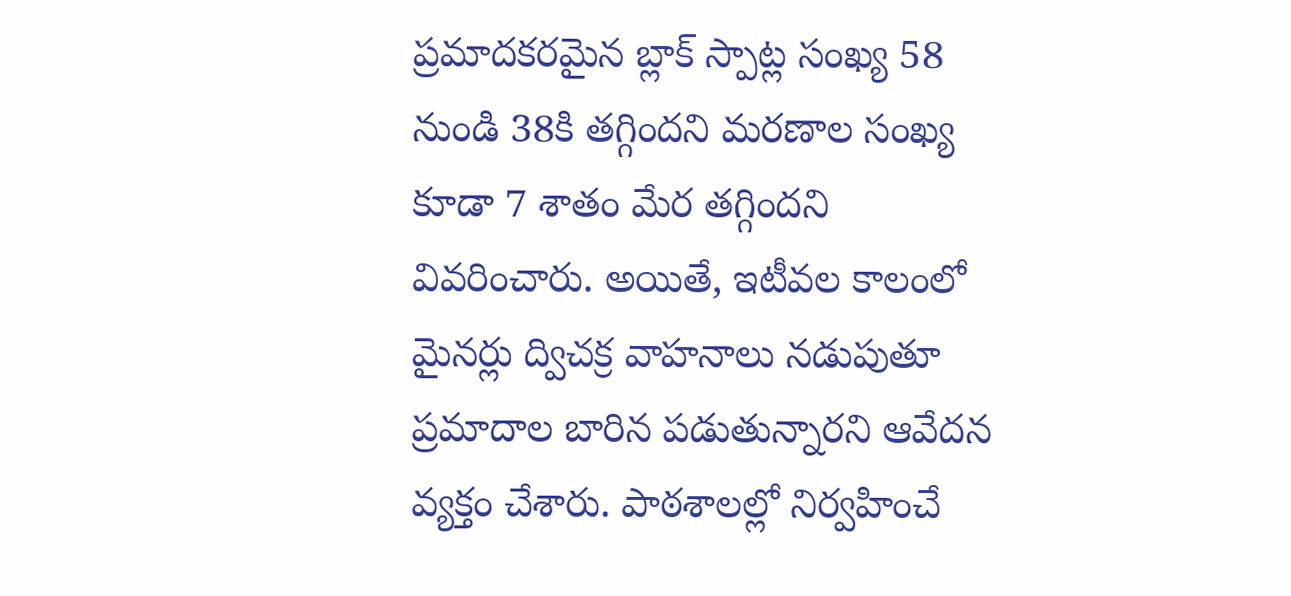ప్రమాదకరమైన బ్లాక్ స్పాట్ల సంఖ్య 58 నుండి 38కి తగ్గిందని మరణాల సంఖ్య కూడా 7 శాతం మేర తగ్గిందని వివరించారు. అయితే, ఇటీవల కాలంలో మైనర్లు ద్విచక్ర వాహనాలు నడుపుతూ ప్రమాదాల బారిన పడుతున్నారని ఆవేదన వ్యక్తం చేశారు. పాఠశాలల్లో నిర్వహించే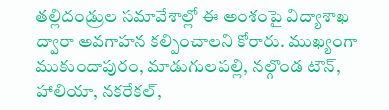తల్లిదండ్రుల సమావేశాల్లో ఈ అంశంపై విద్యాశాఖ ద్వారా అవగాహన కల్పించాలని కోరారు. ముఖ్యంగా ముకుందాపురం, మాడుగులపల్లి, నల్గొండ టౌన్, హాలియా, నకరేకల్,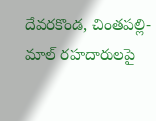దేవరకొండ, చింతపల్లి-మాల్ రహదారులపై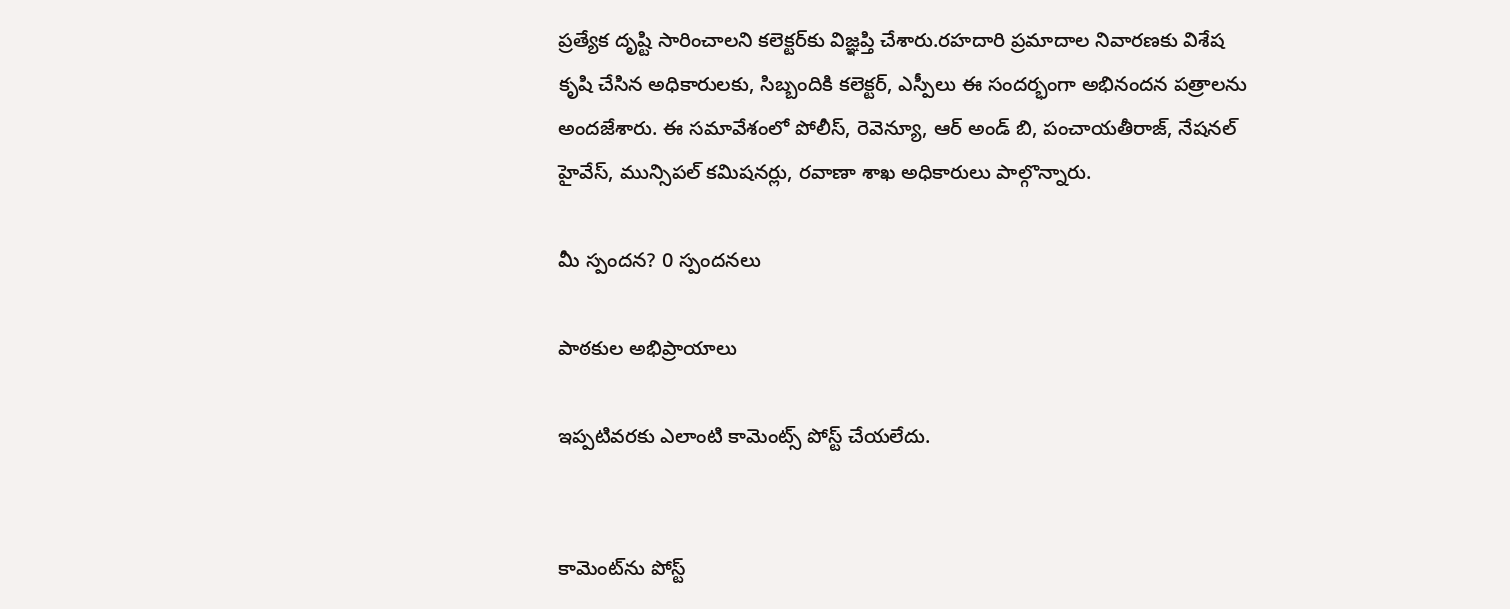ప్రత్యేక దృష్టి సారించాలని కలెక్టర్‌కు విజ్ఞప్తి చేశారు.రహదారి ప్రమాదాల నివారణకు విశేష కృషి చేసిన అధికారులకు, సిబ్బందికి కలెక్టర్, ఎస్పీలు ఈ సందర్భంగా అభినందన పత్రాలను అందజేశారు. ఈ సమావేశంలో పోలీస్, రెవెన్యూ, ఆర్ అండ్ బి, పంచాయతీరాజ్, నేషనల్ హైవేస్, మున్సిపల్ కమిషనర్లు, రవాణా శాఖ అధికారులు పాల్గొన్నారు.

మీ స్పందన? 0 స్పందనలు

పాఠకుల అభిప్రాయాలు

ఇప్పటివరకు ఎలాంటి కామెంట్స్ పోస్ట్ చేయలేదు.


కామెంట్‌ను పోస్ట్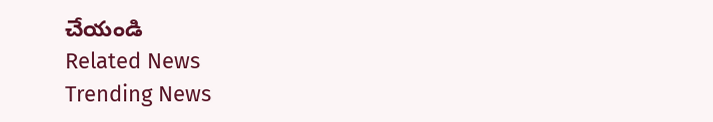చేయండి
Related News
Trending News